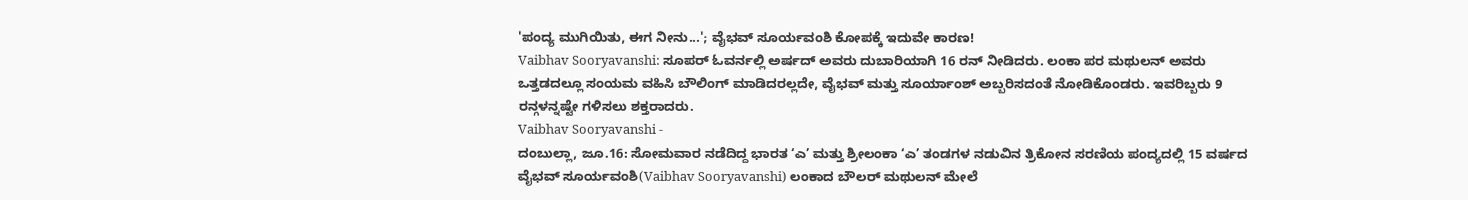'ಪಂದ್ಯ ಮುಗಿಯಿತು, ಈಗ ನೀನು...'; ವೈಭವ್ ಸೂರ್ಯವಂಶಿ ಕೋಪಕ್ಕೆ ಇದುವೇ ಕಾರಣ!
Vaibhav Sooryavanshi: ಸೂಪರ್ ಓವರ್ನಲ್ಲಿ ಅರ್ಷದ್ ಅವರು ದುಬಾರಿಯಾಗಿ 16 ರನ್ ನೀಡಿದರು. ಲಂಕಾ ಪರ ಮಥುಲನ್ ಅವರು ಒತ್ತಡದಲ್ಲೂ ಸಂಯಮ ವಹಿಸಿ ಬೌಲಿಂಗ್ ಮಾಡಿದರಲ್ಲದೇ, ವೈಭವ್ ಮತ್ತು ಸೂರ್ಯಾಂಶ್ ಅಬ್ಬರಿಸದಂತೆ ನೋಡಿಕೊಂಡರು. ಇವರಿಬ್ಬರು 9 ರನ್ಗಳನ್ನಷ್ಟೇ ಗಳಿಸಲು ಶಕ್ತರಾದರು.
Vaibhav Sooryavanshi -
ದಂಬುಲ್ಲಾ, ಜೂ.16: ಸೋಮವಾರ ನಡೆದಿದ್ದ ಭಾರತ ‘ಎ’ ಮತ್ತು ಶ್ರೀಲಂಕಾ ‘ಎ’ ತಂಡಗಳ ನಡುವಿನ ತ್ರಿಕೋನ ಸರಣಿಯ ಪಂದ್ಯದಲ್ಲಿ 15 ವರ್ಷದ ವೈಭವ್ ಸೂರ್ಯವಂಶಿ(Vaibhav Sooryavanshi) ಲಂಕಾದ ಬೌಲರ್ ಮಥುಲನ್ ಮೇಲೆ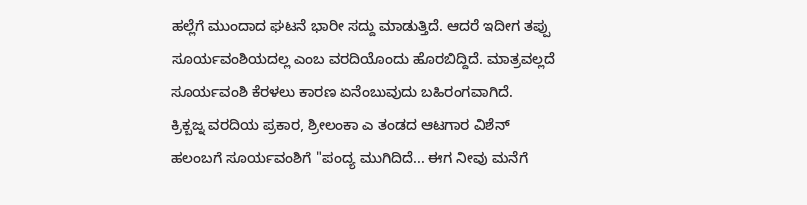ಹಲ್ಲೆಗೆ ಮುಂದಾದ ಘಟನೆ ಭಾರೀ ಸದ್ದು ಮಾಡುತ್ತಿದೆ. ಆದರೆ ಇದೀಗ ತಪ್ಪು ಸೂರ್ಯವಂಶಿಯದಲ್ಲ ಎಂಬ ವರದಿಯೊಂದು ಹೊರಬಿದ್ದಿದೆ. ಮಾತ್ರವಲ್ಲದೆ ಸೂರ್ಯವಂಶಿ ಕೆರಳಲು ಕಾರಣ ಏನೆಂಬುವುದು ಬಹಿರಂಗವಾಗಿದೆ.
ಕ್ರಿಕ್ಬಜ್ನ ವರದಿಯ ಪ್ರಕಾರ, ಶ್ರೀಲಂಕಾ ಎ ತಂಡದ ಆಟಗಾರ ವಿಶೆನ್ ಹಲಂಬಗೆ ಸೂರ್ಯವಂಶಿಗೆ "ಪಂದ್ಯ ಮುಗಿದಿದೆ... ಈಗ ನೀವು ಮನೆಗೆ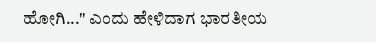ಹೋಗಿ..." ಎಂದು ಹೇಳಿದಾಗ ಭಾರತೀಯ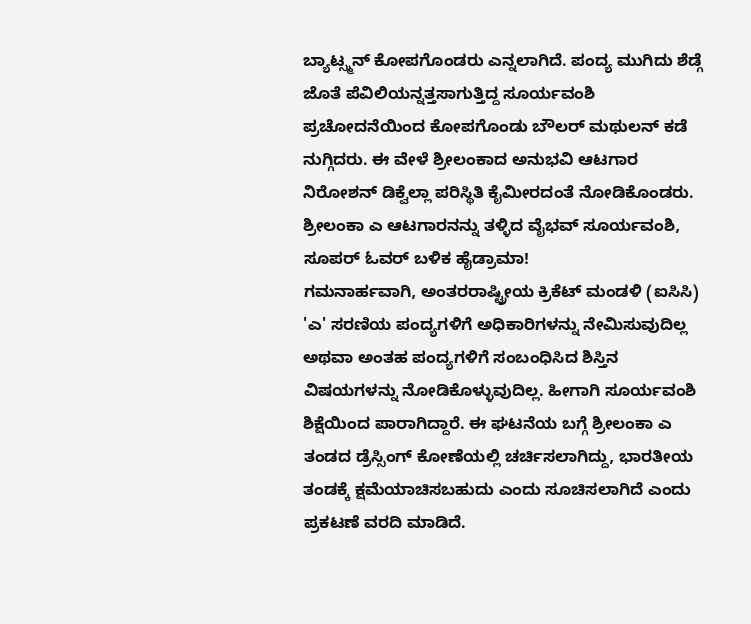ಬ್ಯಾಟ್ಸ್ಮನ್ ಕೋಪಗೊಂಡರು ಎನ್ನಲಾಗಿದೆ. ಪಂದ್ಯ ಮುಗಿದು ಶೆಡ್ಗೆ ಜೊತೆ ಪೆವಿಲಿಯನ್ನತ್ತಸಾಗುತ್ತಿದ್ದ ಸೂರ್ಯವಂಶಿ ಪ್ರಚೋದನೆಯಿಂದ ಕೋಪಗೊಂಡು ಬೌಲರ್ ಮಥುಲನ್ ಕಡೆ ನುಗ್ಗಿದರು. ಈ ವೇಳೆ ಶ್ರೀಲಂಕಾದ ಅನುಭವಿ ಆಟಗಾರ ನಿರೋಶನ್ ಡಿಕ್ವೆಲ್ಲಾ ಪರಿಸ್ಥಿತಿ ಕೈಮೀರದಂತೆ ನೋಡಿಕೊಂಡರು.
ಶ್ರೀಲಂಕಾ ಎ ಆಟಗಾರನನ್ನು ತಳ್ಳಿದ ವೈಭವ್ ಸೂರ್ಯವಂಶಿ, ಸೂಪರ್ ಓವರ್ ಬಳಿಕ ಹೈಡ್ರಾಮಾ!
ಗಮನಾರ್ಹವಾಗಿ, ಅಂತರರಾಷ್ಟ್ರೀಯ ಕ್ರಿಕೆಟ್ ಮಂಡಳಿ (ಐಸಿಸಿ) 'ಎ' ಸರಣಿಯ ಪಂದ್ಯಗಳಿಗೆ ಅಧಿಕಾರಿಗಳನ್ನು ನೇಮಿಸುವುದಿಲ್ಲ ಅಥವಾ ಅಂತಹ ಪಂದ್ಯಗಳಿಗೆ ಸಂಬಂಧಿಸಿದ ಶಿಸ್ತಿನ ವಿಷಯಗಳನ್ನು ನೋಡಿಕೊಳ್ಳುವುದಿಲ್ಲ. ಹೀಗಾಗಿ ಸೂರ್ಯವಂಶಿ ಶಿಕ್ಷೆಯಿಂದ ಪಾರಾಗಿದ್ದಾರೆ. ಈ ಘಟನೆಯ ಬಗ್ಗೆ ಶ್ರೀಲಂಕಾ ಎ ತಂಡದ ಡ್ರೆಸ್ಸಿಂಗ್ ಕೋಣೆಯಲ್ಲಿ ಚರ್ಚಿಸಲಾಗಿದ್ದು, ಭಾರತೀಯ ತಂಡಕ್ಕೆ ಕ್ಷಮೆಯಾಚಿಸಬಹುದು ಎಂದು ಸೂಚಿಸಲಾಗಿದೆ ಎಂದು ಪ್ರಕಟಣೆ ವರದಿ ಮಾಡಿದೆ.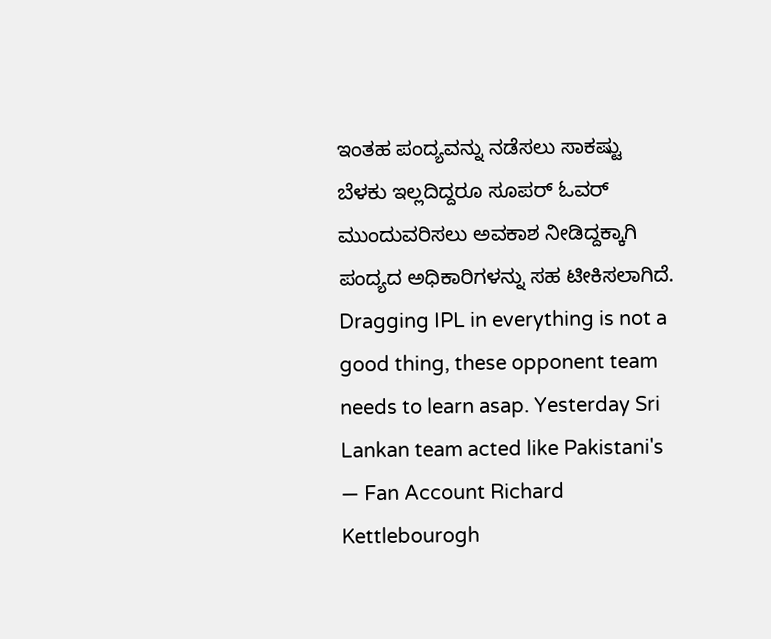ಇಂತಹ ಪಂದ್ಯವನ್ನು ನಡೆಸಲು ಸಾಕಷ್ಟು ಬೆಳಕು ಇಲ್ಲದಿದ್ದರೂ ಸೂಪರ್ ಓವರ್ ಮುಂದುವರಿಸಲು ಅವಕಾಶ ನೀಡಿದ್ದಕ್ಕಾಗಿ ಪಂದ್ಯದ ಅಧಿಕಾರಿಗಳನ್ನು ಸಹ ಟೀಕಿಸಲಾಗಿದೆ.
Dragging IPL in everything is not a good thing, these opponent team needs to learn asap. Yesterday Sri Lankan team acted like Pakistani's
— Fan Account Richard Kettlebourogh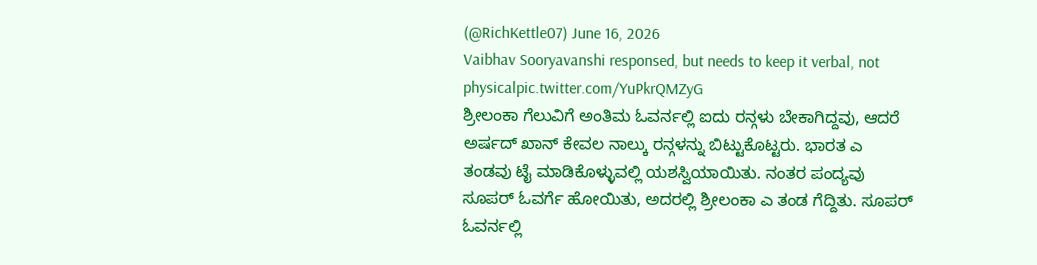(@RichKettle07) June 16, 2026
Vaibhav Sooryavanshi responsed, but needs to keep it verbal, not physicalpic.twitter.com/YuPkrQMZyG
ಶ್ರೀಲಂಕಾ ಗೆಲುವಿಗೆ ಅಂತಿಮ ಓವರ್ನಲ್ಲಿ ಐದು ರನ್ಗಳು ಬೇಕಾಗಿದ್ದವು, ಆದರೆ ಅರ್ಷದ್ ಖಾನ್ ಕೇವಲ ನಾಲ್ಕು ರನ್ಗಳನ್ನು ಬಿಟ್ಟುಕೊಟ್ಟರು. ಭಾರತ ಎ ತಂಡವು ಟೈ ಮಾಡಿಕೊಳ್ಳುವಲ್ಲಿ ಯಶಸ್ವಿಯಾಯಿತು. ನಂತರ ಪಂದ್ಯವು ಸೂಪರ್ ಓವರ್ಗೆ ಹೋಯಿತು, ಅದರಲ್ಲಿ ಶ್ರೀಲಂಕಾ ಎ ತಂಡ ಗೆದ್ದಿತು. ಸೂಪರ್ ಓವರ್ನಲ್ಲಿ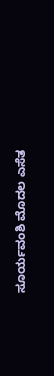ಸೂರ್ಯವಂಶಿ ಮೊದಲ ಎಸೆತ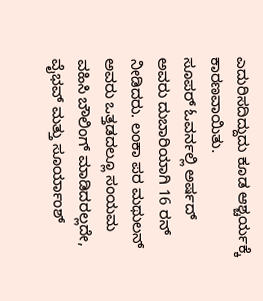ಎದುರಿಸದಿದ್ದುದು ಕೂಡ ಆಶ್ಚರ್ಯಕ್ಕೆ ಕಾರಣವಾಯಿತು.
ಸೂಪರ್ ಓವರ್ನಲ್ಲಿ ಅರ್ಷದ್ ಅವರು ದುಬಾರಿಯಾಗಿ 16 ರನ್ ನೀಡಿದರು. ಲಂಕಾ ಪರ ಮಥುಲನ್ ಅವರು ಒತ್ತಡದಲ್ಲೂ ಸಂಯಮ ವಹಿಸಿ ಬೌಲಿಂಗ್ ಮಾಡಿದರಲ್ಲದೇ, ವೈಭವ್ ಮತ್ತು ಸೂರ್ಯಾಂಶ್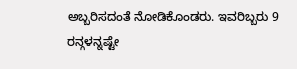ಅಬ್ಬರಿಸದಂತೆ ನೋಡಿಕೊಂಡರು. ಇವರಿಬ್ಬರು 9 ರನ್ಗಳನ್ನಷ್ಟೇ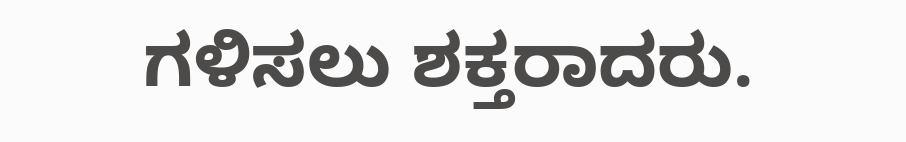ಗಳಿಸಲು ಶಕ್ತರಾದರು.